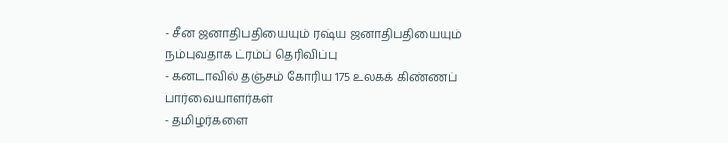- சீன ஜனாதிபதியையும் ரஷ்ய ஜனாதிபதியையும் நம்புவதாக ட்ரம்ப் தெரிவிப்பு
- கனடாவில் தஞ்சம் கோரிய 175 உலகக் கிண்ணப் பார்வையாளர்கள்
- தமிழர்களை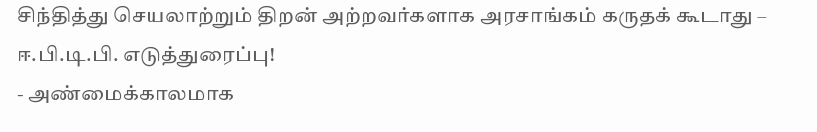சிந்தித்து செயலாற்றும் திறன் அற்றவர்களாக அரசாங்கம் கருதக் கூடாது – ஈ.பி.டி.பி. எடுத்துரைப்பு!
- அண்மைக்காலமாக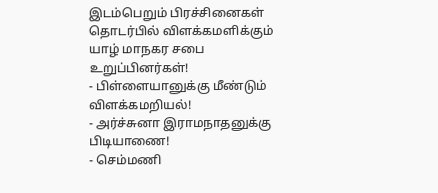இடம்பெறும் பிரச்சினைகள் தொடர்பில் விளக்கமளிக்கும் யாழ் மாநகர சபை உறுப்பினர்கள்!
- பிள்ளையானுக்கு மீண்டும் விளக்கமறியல்!
- அர்ச்சுனா இராமநாதனுக்கு பிடியாணை!
- செம்மணி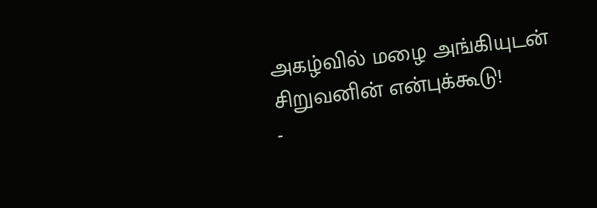அகழ்வில் மழை அங்கியுடன் சிறுவனின் என்புக்கூடு!
-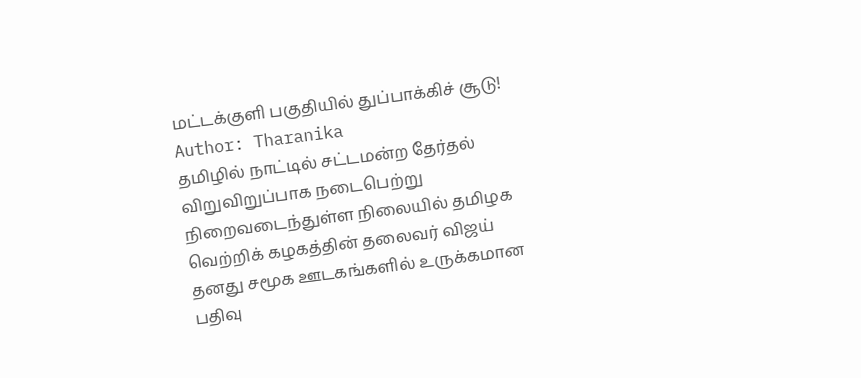மட்டக்குளி பகுதியில் துப்பாக்கிச் சூடு!
Author: Tharanika
தமிழில் நாட்டில் சட்டமன்ற தேர்தல் விறுவிறுப்பாக நடைபெற்று நிறைவடைந்துள்ள நிலையில் தமிழக வெற்றிக் கழகத்தின் தலைவர் விஜய் தனது சமூக ஊடகங்களில் உருக்கமான பதிவு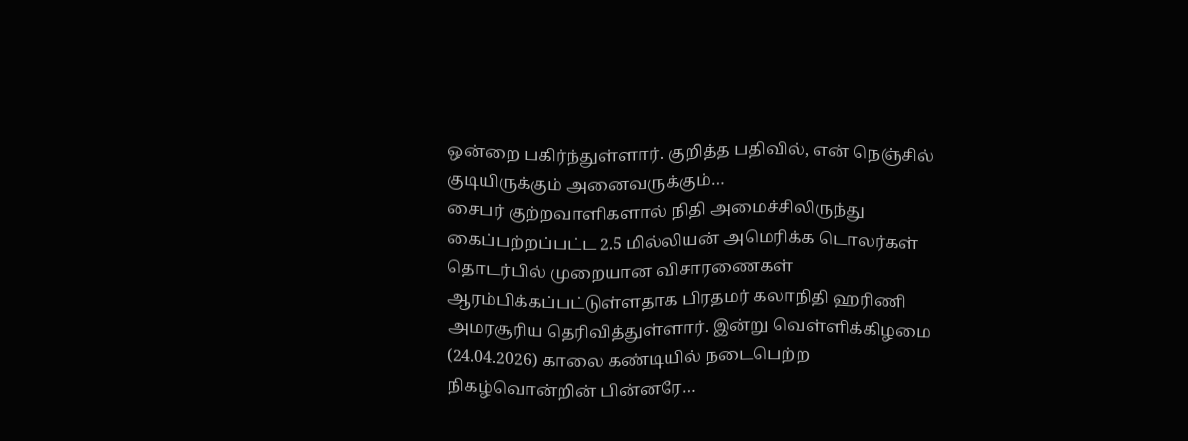ஒன்றை பகிர்ந்துள்ளார். குறித்த பதிவில், என் நெஞ்சில் குடியிருக்கும் அனைவருக்கும்…
சைபர் குற்றவாளிகளால் நிதி அமைச்சிலிருந்து கைப்பற்றப்பட்ட 2.5 மில்லியன் அமெரிக்க டொலர்கள் தொடர்பில் முறையான விசாரணைகள் ஆரம்பிக்கப்பட்டுள்ளதாக பிரதமர் கலாநிதி ஹரிணி அமரசூரிய தெரிவித்துள்ளார். இன்று வெள்ளிக்கிழமை (24.04.2026) காலை கண்டியில் நடைபெற்ற நிகழ்வொன்றின் பின்னரே…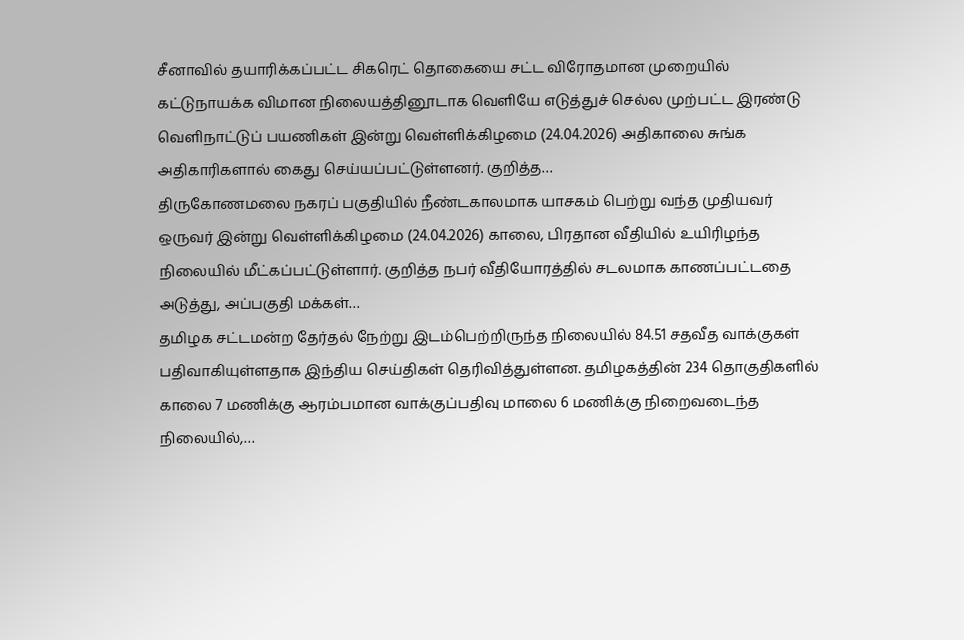சீனாவில் தயாரிக்கப்பட்ட சிகரெட் தொகையை சட்ட விரோதமான முறையில் கட்டுநாயக்க விமான நிலையத்தினூடாக வெளியே எடுத்துச் செல்ல முற்பட்ட இரண்டு வெளிநாட்டுப் பயணிகள் இன்று வெள்ளிக்கிழமை (24.04.2026) அதிகாலை சுங்க அதிகாரிகளால் கைது செய்யப்பட்டுள்ளனர். குறித்த…
திருகோணமலை நகரப் பகுதியில் நீண்டகாலமாக யாசகம் பெற்று வந்த முதியவர் ஒருவர் இன்று வெள்ளிக்கிழமை (24.04.2026) காலை, பிரதான வீதியில் உயிரிழந்த நிலையில் மீட்கப்பட்டுள்ளார். குறித்த நபர் வீதியோரத்தில் சடலமாக காணப்பட்டதை அடுத்து, அப்பகுதி மக்கள்…
தமிழக சட்டமன்ற தேர்தல் நேற்று இடம்பெற்றிருந்த நிலையில் 84.51 சதவீத வாக்குகள் பதிவாகியுள்ளதாக இந்திய செய்திகள் தெரிவித்துள்ளன. தமிழகத்தின் 234 தொகுதிகளில் காலை 7 மணிக்கு ஆரம்பமான வாக்குப்பதிவு மாலை 6 மணிக்கு நிறைவடைந்த நிலையில்,…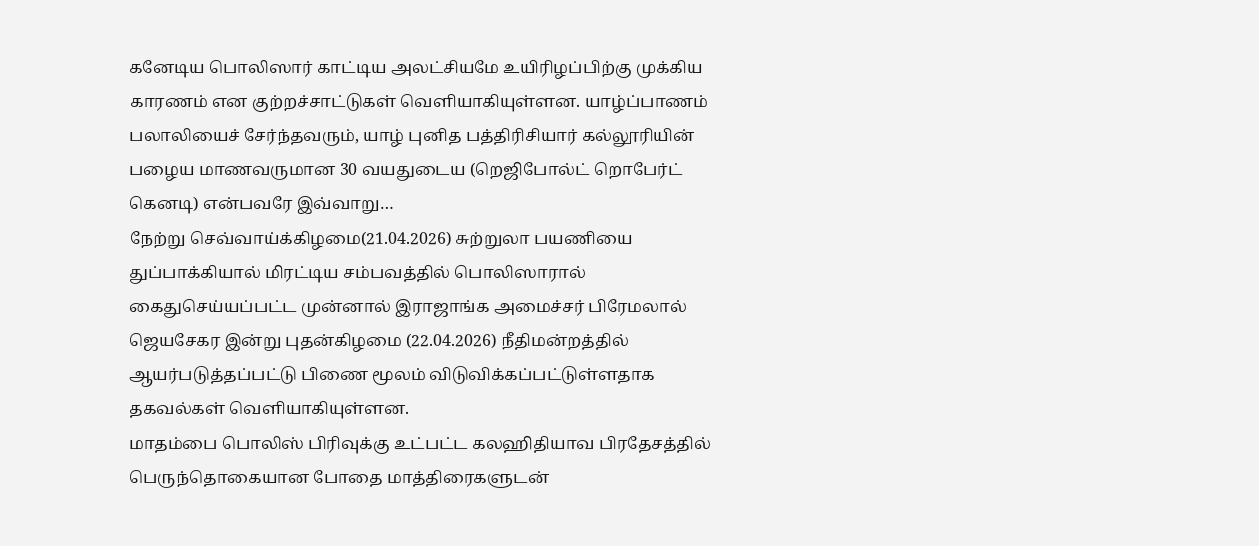கனேடிய பொலிஸார் காட்டிய அலட்சியமே உயிரிழப்பிற்கு முக்கிய காரணம் என குற்றச்சாட்டுகள் வெளியாகியுள்ளன. யாழ்ப்பாணம் பலாலியைச் சேர்ந்தவரும், யாழ் புனித பத்திரிசியார் கல்லூரியின் பழைய மாணவருமான 30 வயதுடைய (றெஜிபோல்ட் றொபேர்ட் கெனடி) என்பவரே இவ்வாறு…
நேற்று செவ்வாய்க்கிழமை(21.04.2026) சுற்றுலா பயணியை துப்பாக்கியால் மிரட்டிய சம்பவத்தில் பொலிஸாரால் கைதுசெய்யப்பட்ட முன்னால் இராஜாங்க அமைச்சர் பிரேமலால் ஜெயசேகர இன்று புதன்கிழமை (22.04.2026) நீதிமன்றத்தில் ஆயர்படுத்தப்பட்டு பிணை மூலம் விடுவிக்கப்பட்டுள்ளதாக தகவல்கள் வெளியாகியுள்ளன.
மாதம்பை பொலிஸ் பிரிவுக்கு உட்பட்ட கலஹிதியாவ பிரதேசத்தில் பெருந்தொகையான போதை மாத்திரைகளுடன்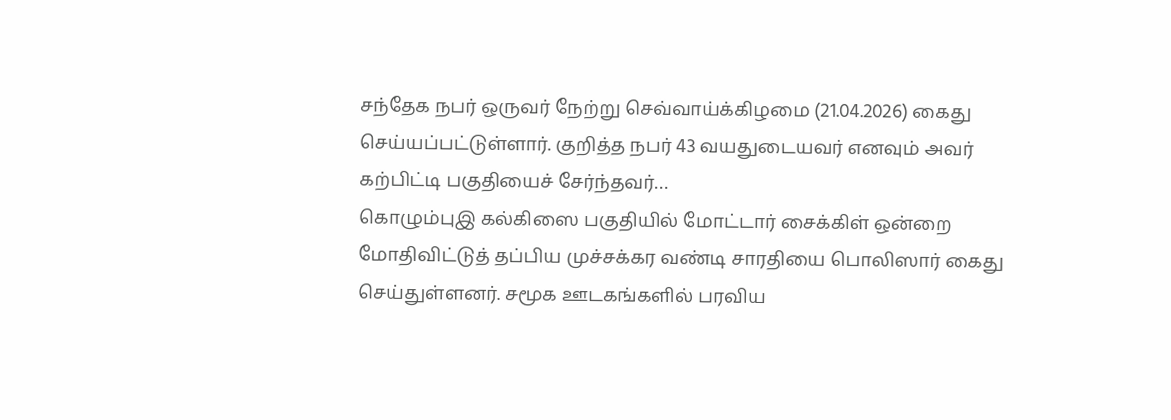சந்தேக நபர் ஒருவர் நேற்று செவ்வாய்க்கிழமை (21.04.2026) கைது செய்யப்பட்டுள்ளார். குறித்த நபர் 43 வயதுடையவர் எனவும் அவர் கற்பிட்டி பகுதியைச் சேர்ந்தவர்…
கொழும்புஇ கல்கிஸை பகுதியில் மோட்டார் சைக்கிள் ஒன்றை மோதிவிட்டுத் தப்பிய முச்சக்கர வண்டி சாரதியை பொலிஸார் கைது செய்துள்ளனர். சமூக ஊடகங்களில் பரவிய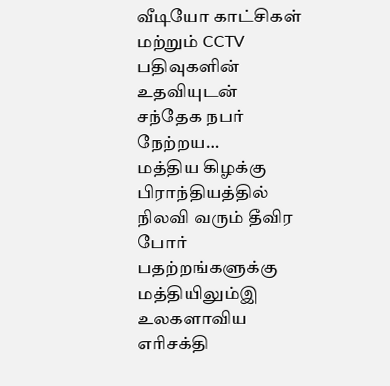வீடியோ காட்சிகள் மற்றும் CCTV பதிவுகளின் உதவியுடன் சந்தேக நபர் நேற்றய…
மத்திய கிழக்கு பிராந்தியத்தில் நிலவி வரும் தீவிர போர் பதற்றங்களுக்கு மத்தியிலும்இ உலகளாவிய எரிசக்தி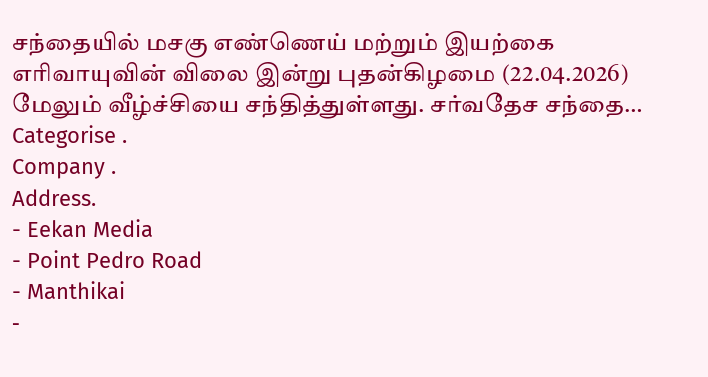சந்தையில் மசகு எண்ணெய் மற்றும் இயற்கை எரிவாயுவின் விலை இன்று புதன்கிழமை (22.04.2026) மேலும் வீழ்ச்சியை சந்தித்துள்ளது. சர்வதேச சந்தை…
Categorise .
Company .
Address.
- Eekan Media
- Point Pedro Road
- Manthikai
-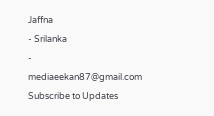Jaffna
- Srilanka
- mediaeekan87@gmail.com
Subscribe to Updates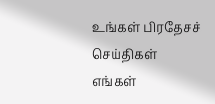உங்கள் பிரதேசச் செய்திகள் எங்கள்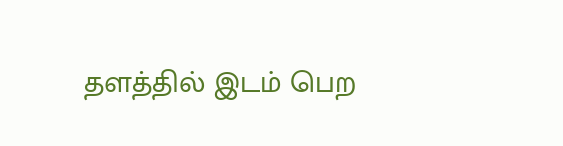தளத்தில் இடம் பெற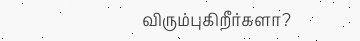விரும்புகிறீர்களா?